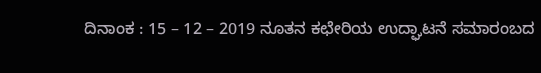ದಿನಾಂಕ : 15 – 12 – 2019 ನೂತನ ಕಛೇರಿಯ ಉದ್ಘಾಟನೆ ಸಮಾರಂಬದ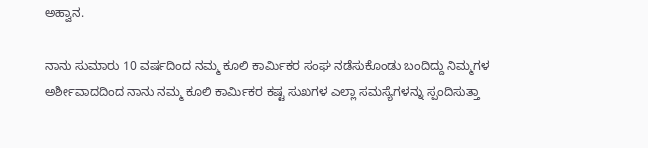ಅಹ್ವಾನ.

ನಾನು ಸುಮಾರು 10 ವರ್ಷದಿಂದ ನಮ್ಮ ಕೂಲಿ ಕಾರ್ಮಿಕರ ಸಂಘ ನಡೆಸುಕೊಂಡು ಬಂದಿದ್ದು ನಿಮ್ಮಗಳ ಅರ್ಶೀವಾದದಿಂದ ನಾನು ನಮ್ಮ ಕೂಲಿ ಕಾರ್ಮಿಕರ ಕಷ್ಟ ಸುಖಗಳ ಎಲ್ಲಾ ಸಮಸ್ಯೆಗಳನ್ನು ಸ್ಪಂದಿಸುತ್ತಾ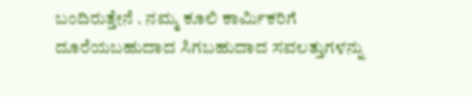ಬಂದಿರುತ್ತೇನೆ . ನಮ್ಮ ಕೂಲಿ ಕಾರ್ಮಿಕರಿಗೆ ದೂರೆಯಬಹುದಾದ ಸಿಗಬಹುದಾದ ಸವಲತ್ತುಗಳನ್ನು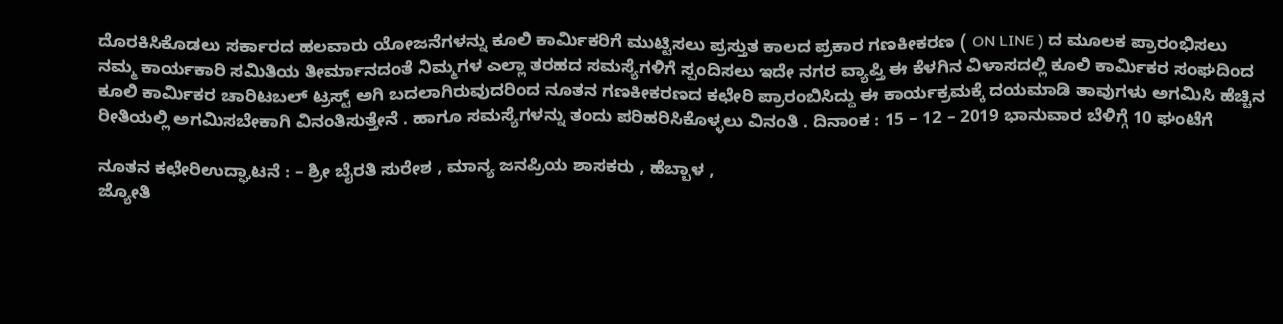ದೊರಕಿಸಿಕೊಡಲು ಸರ್ಕಾರದ ಹಲವಾರು ಯೋಜನೆಗಳನ್ನು ಕೂಲಿ ಕಾರ್ಮಿಕರಿಗೆ ಮುಟ್ಟಿಸಲು ಪ್ರಸ್ತುತ ಕಾಲದ ಪ್ರಕಾರ ಗಣಕೀಕರಣ ( ON LINE ) ದ ಮೂಲಕ ಪ್ರಾರಂಭಿಸಲು ನಮ್ಮ ಕಾರ್ಯಕಾರಿ ಸಮಿತಿಯ ತೀರ್ಮಾನದಂತೆ ನಿಮ್ಮಗಳ ಎಲ್ಲಾ ತರಹದ ಸಮಸ್ಯೆಗಳಿಗೆ ಸ್ಪಂದಿಸಲು ಇದೇ ನಗರ ವ್ಯಾಪ್ತಿ ಈ ಕೆಳಗಿನ ವಿಳಾಸದಲ್ಲಿ ಕೂಲಿ ಕಾರ್ಮಿಕರ ಸಂಘದಿಂದ ಕೂಲಿ ಕಾರ್ಮಿಕರ ಚಾರಿಟಬಲ್ ಟ್ರಸ್ಟ್ ಅಗಿ ಬದಲಾಗಿರುವುದರಿಂದ ನೂತನ ಗಣಕೀಕರಣದ ಕಛೇರಿ ಪ್ರಾರಂಬಿಸಿದ್ದು ಈ ಕಾರ್ಯಕ್ರಮಕ್ಕೆ ದಯಮಾಡಿ ತಾವುಗಳು ಅಗಮಿಸಿ ಹೆಚ್ಚಿನ ರೀತಿಯಲ್ಲಿ ಅಗಮಿಸಬೇಕಾಗಿ ವಿನಂತಿಸುತ್ತೇನೆ . ಹಾಗೂ ಸಮಸ್ಯೆಗಳನ್ನು ತಂದು ಪರಿಹರಿಸಿಕೊಳ್ಳಲು ವಿನಂತಿ . ದಿನಾಂಕ : 15 – 12 – 2019 ಭಾನುವಾರ ಬೆಳಿಗ್ಗೆ 10 ಘಂಟೆಗೆ

ನೂತನ ಕಛೇರಿಉದ್ಘಾಟನೆ : – ಶ್ರೀ ಬೈರತಿ ಸುರೇಶ , ಮಾನ್ಯ ಜನಪ್ರಿಯ ಶಾಸಕರು , ಹೆಬ್ಬಾಳ ,
ಜ್ಯೋತಿ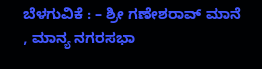ಬೆಳಗುವಿಕೆ : – ಶ್ರೀ ಗಣೇಶರಾವ್ ಮಾನೆ , ಮಾನ್ಯ ನಗರಸಭಾ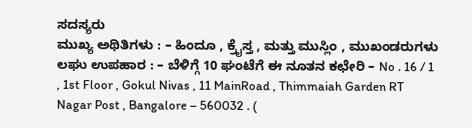ಸದಸ್ಯರು
ಮುಖ್ಯ ಅಥಿತಿಗಳು : – ಹಿಂದೂ , ಕ್ರೈಸ್ತ , ಮತ್ತು ಮುಸ್ಲಿಂ , ಮುಖಂಡರುಗಳು ಲಘು ಉಪಹಾರ : – ಬೆಳಿಗ್ಗೆ 10 ಘಂಟೆಗೆ ಈ ನೂತನ ಕಛೇರಿ – No . 16 / 1 , 1st Floor , Gokul Nivas , 11 MainRoad , Thimmaiah Garden RT Nagar Post , Bangalore – 560032 . (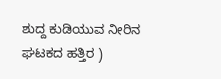ಶುದ್ದ ಕುಡಿಯುವ ನೀರಿನ ಘಟಕದ ಹತ್ತಿರ )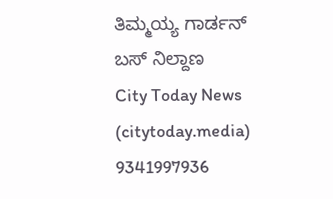ತಿಮ್ಮಯ್ಯ ಗಾರ್ಡನ್ ಬಸ್ ನಿಲ್ದಾಣ
City Today News
(citytoday.media)
9341997936